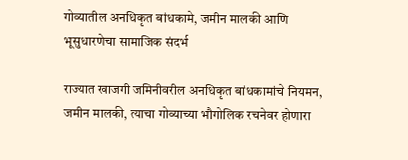गोव्यातील अनधिकृत बांधकामे, जमीन मालकी आणि भूसुधारणेचा सामाजिक संदर्भ

राज्यात खाजगी जमिनीवरील अनधिकृत बांधकामांचे नियमन, जमीन मालकी, त्याचा गोव्याच्या भौगोलिक रचनेवर होणारा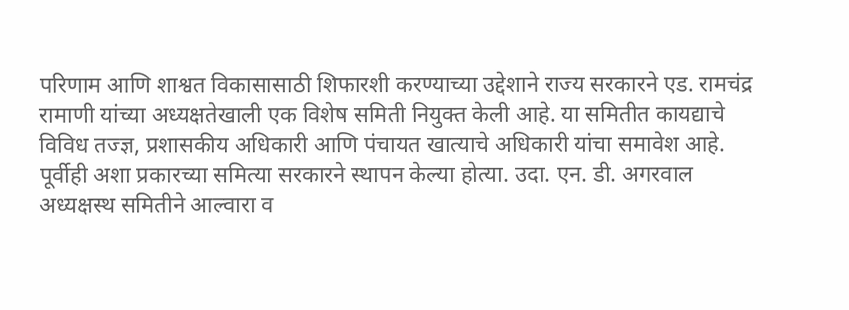परिणाम आणि शाश्वत विकासासाठी शिफारशी करण्याच्या उद्देशाने राज्य सरकारने एड. रामचंद्र रामाणी यांच्या अध्यक्षतेखाली एक विशेष समिती नियुक्त केली आहे. या समितीत कायद्याचे विविध तज्ज्ञ, प्रशासकीय अधिकारी आणि पंचायत खात्याचे अधिकारी यांचा समावेश आहे.
पूर्वीही अशा प्रकारच्या समित्या सरकारने स्थापन केल्या होत्या. उदा. एन. डी. अगरवाल अध्यक्षस्थ समितीने आल्वारा व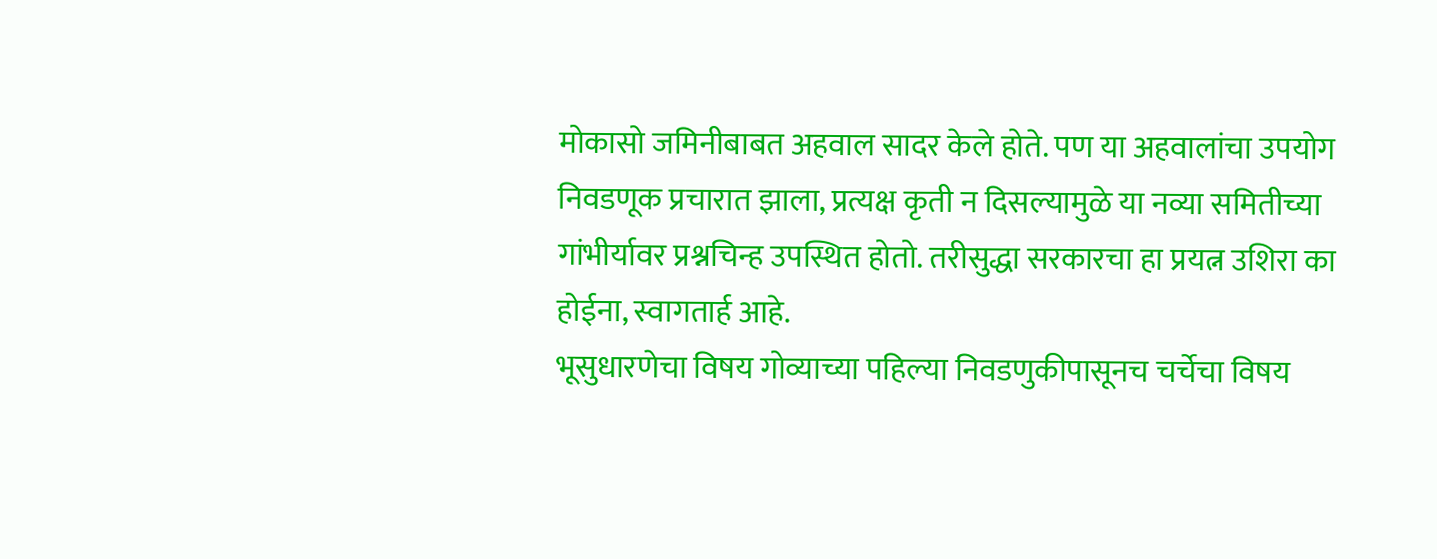मोकासो जमिनीबाबत अहवाल सादर केले होते. पण या अहवालांचा उपयोग निवडणूक प्रचारात झाला, प्रत्यक्ष कृती न दिसल्यामुळे या नव्या समितीच्या गांभीर्यावर प्रश्नचिन्ह उपस्थित होतो. तरीसुद्धा सरकारचा हा प्रयत्न उशिरा का होईना, स्वागतार्ह आहे.
भूसुधारणेचा विषय गोव्याच्या पहिल्या निवडणुकीपासूनच चर्चेचा विषय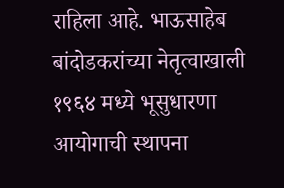राहिला आहे. भाऊसाहेब बांदोडकरांच्या नेतृत्वाखाली १९६४ मध्ये भूसुधारणा आयोगाची स्थापना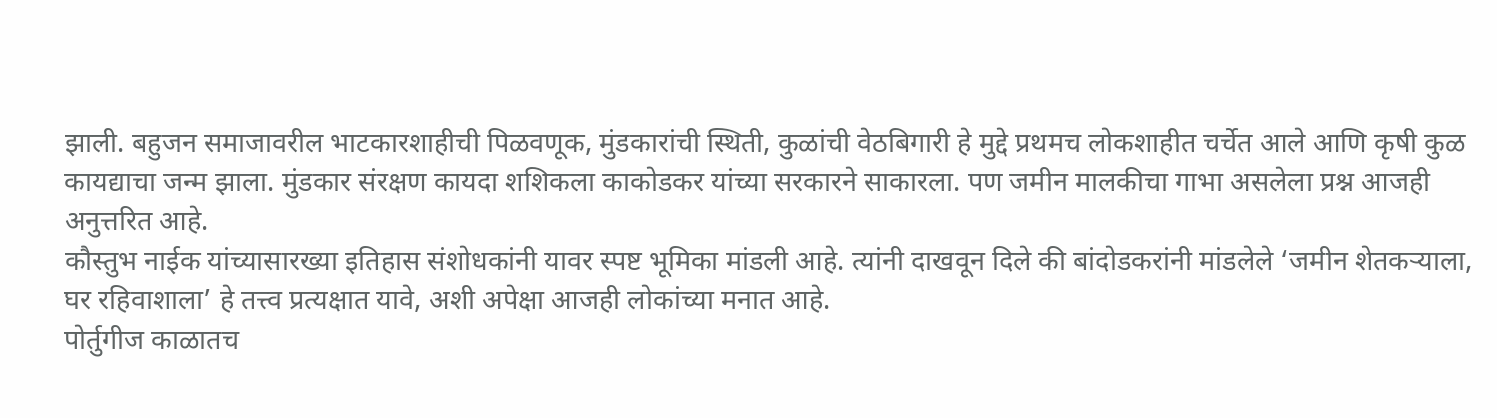झाली. बहुजन समाजावरील भाटकारशाहीची पिळवणूक, मुंडकारांची स्थिती, कुळांची वेठबिगारी हे मुद्दे प्रथमच लोकशाहीत चर्चेत आले आणि कृषी कुळ कायद्याचा जन्म झाला. मुंडकार संरक्षण कायदा शशिकला काकोडकर यांच्या सरकारने साकारला. पण जमीन मालकीचा गाभा असलेला प्रश्न आजही अनुत्तरित आहे.
कौस्तुभ नाईक यांच्यासारख्या इतिहास संशोधकांनी यावर स्पष्ट भूमिका मांडली आहे. त्यांनी दाखवून दिले की बांदोडकरांनी मांडलेले ‘जमीन शेतकऱ्याला, घर रहिवाशाला’ हे तत्त्व प्रत्यक्षात यावे, अशी अपेक्षा आजही लोकांच्या मनात आहे.
पोर्तुगीज काळातच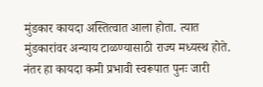मुंडकार कायदा अस्तित्वात आला होता. त्यात मुंडकारांवर अन्याय टाळण्यासाठी राज्य मध्यस्थ होते. नंतर हा कायदा कमी प्रभावी स्वरूपात पुनः जारी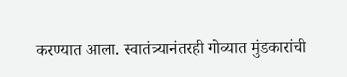करण्यात आला. स्वातंत्र्यानंतरही गोव्यात मुंडकारांची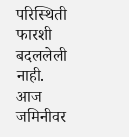परिस्थिती फारशी बदललेली नाही.
आज जमिनीवर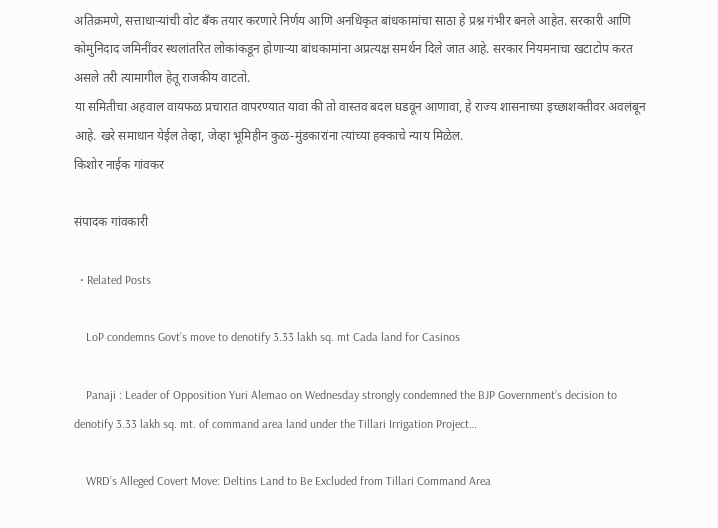अतिक्रमणे, सत्ताधाऱ्यांची वोट बँक तयार करणारे निर्णय आणि अनधिकृत बांधकामांचा साठा हे प्रश्न गंभीर बनले आहेत. सरकारी आणि कोमुनिदाद जमिनींवर स्थलांतरित लोकांकडून होणाऱ्या बांधकामांना अप्रत्यक्ष समर्थन दिले जात आहे. सरकार नियमनाचा खटाटोप करत असले तरी त्यामागील हेतू राजकीय वाटतो.
या समितीचा अहवाल वायफळ प्रचारात वापरण्यात यावा की तो वास्तव बदल घडवून आणावा, हे राज्य शासनाच्या इच्छाशक्तीवर अवलंबून आहे. खरे समाधान येईल तेव्हा, जेव्हा भूमिहीन कुळ-मुंडकारांना त्यांच्या हक्काचे न्याय मिळेल.
किशोर नाईक गांवकर

संपादक गांवकारी

  • Related Posts

    LoP condemns Govt’s move to denotify 3.33 lakh sq. mt Cada land for Casinos

    Panaji : Leader of Opposition Yuri Alemao on Wednesday strongly condemned the BJP Government’s decision to denotify 3.33 lakh sq. mt. of command area land under the Tillari Irrigation Project…

    WRD’s Alleged Covert Move: Deltins Land to Be Excluded from Tillari Command Area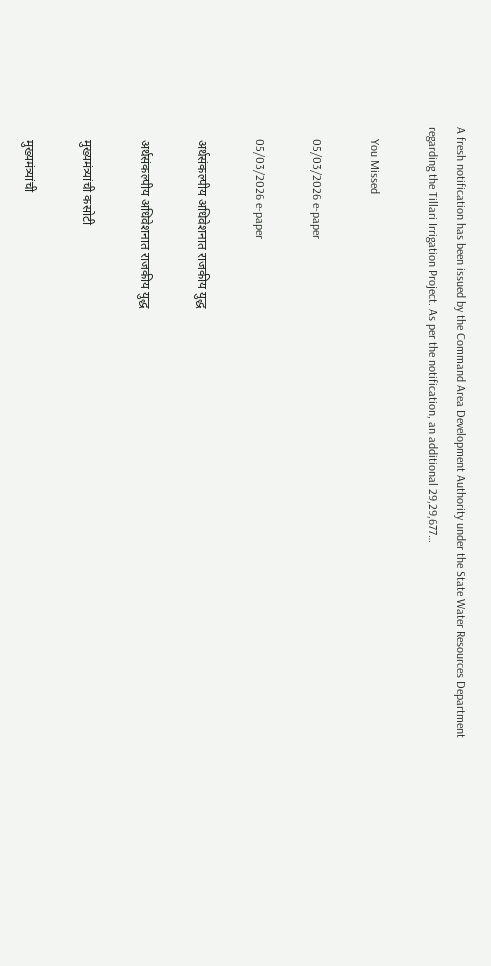A fresh notification has been issued by the Command Area Development Authority under the State Water Resources Department regarding the Tillari Irrigation Project. As per the notification, an additional 29,29,677…

    You Missed

    05/03/2026 e-paper

    05/03/2026 e-paper

    अर्थसंकल्पीय अधिवेशनात राजकीय युद्ध

    अर्थसंकल्पीय अधिवेशनात राजकीय युद्ध

    मुख्यमंत्र्यांची कसोटी

    मुख्यमंत्र्यांची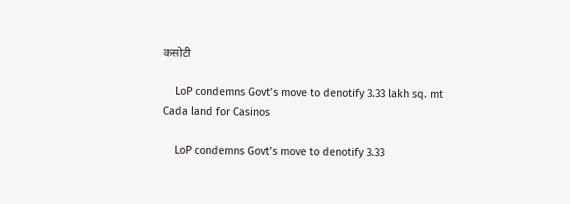कसोटी

    LoP condemns Govt’s move to denotify 3.33 lakh sq. mt Cada land for Casinos

    LoP condemns Govt’s move to denotify 3.33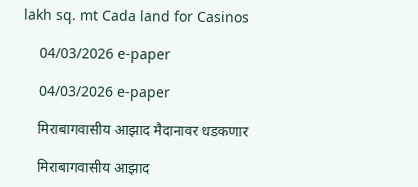lakh sq. mt Cada land for Casinos

    04/03/2026 e-paper

    04/03/2026 e-paper

    मिराबागवासीय आझाद मैदानावर धडकणार

    मिराबागवासीय आझाद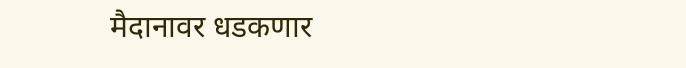मैदानावर धडकणार